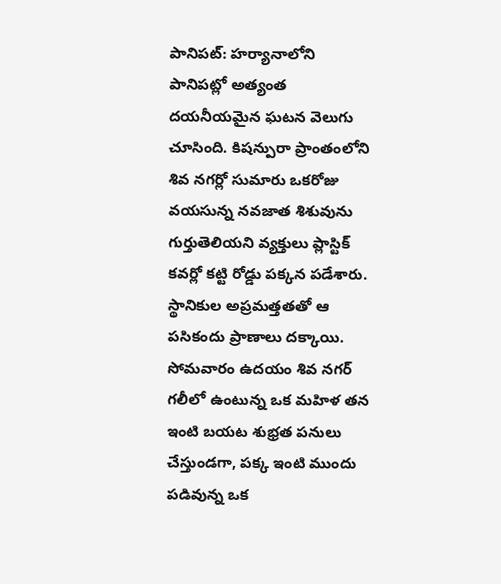పానిపట్: హర్యానాలోని పానిపట్లో అత్యంత దయనీయమైన ఘటన వెలుగు చూసింది. కిషన్పురా ప్రాంతంలోని శివ నగర్లో సుమారు ఒకరోజు వయసున్న నవజాత శిశువును గుర్తుతెలియని వ్యక్తులు ప్లాస్టిక్ కవర్లో కట్టి రోడ్డు పక్కన పడేశారు. స్థానికుల అప్రమత్తతతో ఆ పసికందు ప్రాణాలు దక్కాయి. సోమవారం ఉదయం శివ నగర్ గలీలో ఉంటున్న ఒక మహిళ తన ఇంటి బయట శుభ్రత పనులు చేస్తుండగా, పక్క ఇంటి ముందు పడివున్న ఒక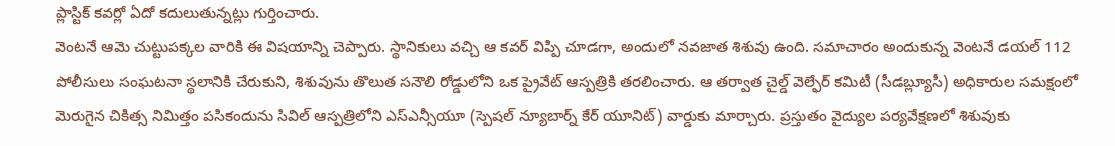ప్లాస్టిక్ కవర్లో ఏదో కదులుతున్నట్లు గుర్తించారు.
వెంటనే ఆమె చుట్టుపక్కల వారికి ఈ విషయాన్ని చెప్పారు. స్థానికులు వచ్చి ఆ కవర్ విప్పి చూడగా, అందులో నవజాత శిశువు ఉంది. సమాచారం అందుకున్న వెంటనే డయల్ 112 పోలీసులు సంఘటనా స్థలానికి చేరుకుని, శిశువును తొలుత సనౌలి రోడ్డులోని ఒక ప్రైవేట్ ఆస్పత్రికి తరలించారు. ఆ తర్వాత చైల్డ్ వెల్ఫేర్ కమిటీ (సీడబ్ల్యూసీ) అధికారుల సమక్షంలో మెరుగైన చికిత్స నిమిత్తం పసికందును సివిల్ ఆస్పత్రిలోని ఎస్ఎన్సీయూ (స్పెషల్ న్యూబార్న్ కేర్ యూనిట్) వార్డుకు మార్చారు. ప్రస్తుతం వైద్యుల పర్యవేక్షణలో శిశువుకు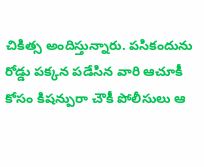చికిత్స అందిస్తున్నారు. పసికందును రోడ్డు పక్కన పడేసిన వారి ఆచూకీ కోసం కిషన్పురా చౌకీ పోలీసులు ఆ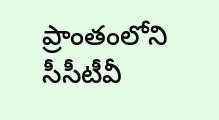ప్రాంతంలోని సీసీటీవీ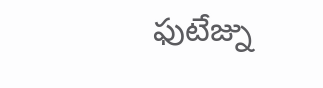ఫుటేజ్ను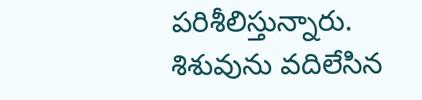పరిశీలిస్తున్నారు. శిశువును వదిలేసిన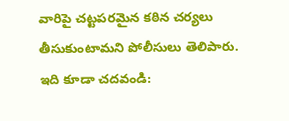వారిపై చట్టపరమైన కఠిన చర్యలు తీసుకుంటామని పోలీసులు తెలిపారు.
ఇది కూడా చదవండి: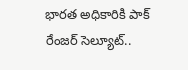భారత అధికారికి పాక్ రేంజర్ సెల్యూట్..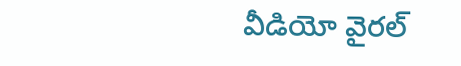వీడియో వైరల్